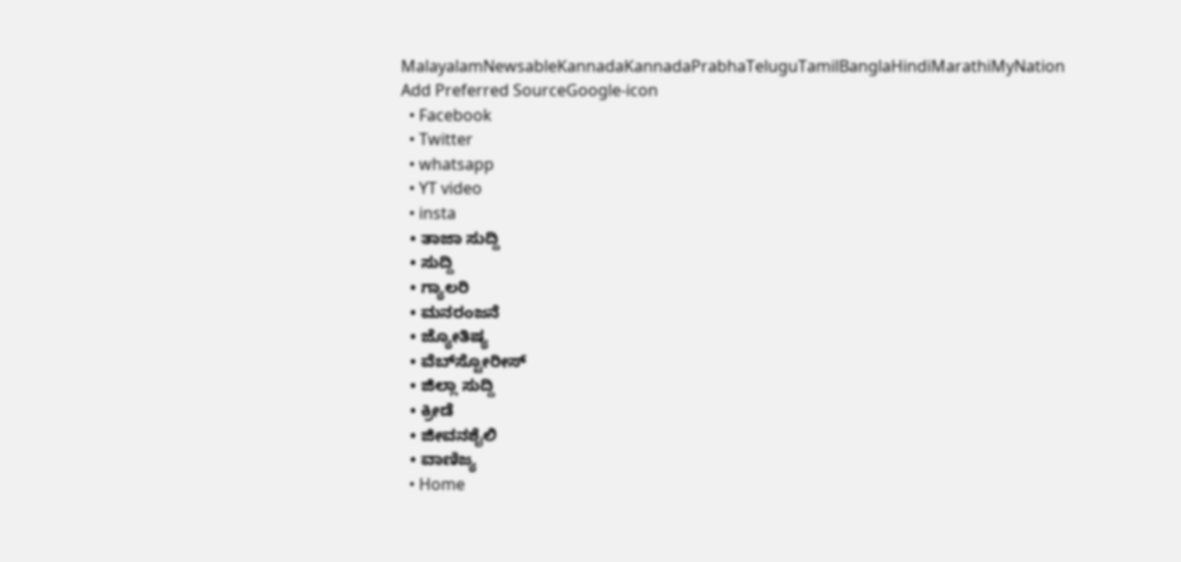MalayalamNewsableKannadaKannadaPrabhaTeluguTamilBanglaHindiMarathiMyNation
Add Preferred SourceGoogle-icon
  • Facebook
  • Twitter
  • whatsapp
  • YT video
  • insta
  • ತಾಜಾ ಸುದ್ದಿ
  • ಸುದ್ದಿ
  • ಗ್ಯಾಲರಿ
  • ಮನರಂಜನೆ
  • ಜ್ಯೋತಿಷ್ಯ
  • ವೆಬ್‌ಸ್ಟೋರೀಸ್
  • ಜಿಲ್ಲಾ ಸುದ್ದಿ
  • ಕ್ರೀಡೆ
  • ಜೀವನಶೈಲಿ
  • ವಾಣಿಜ್ಯ
  • Home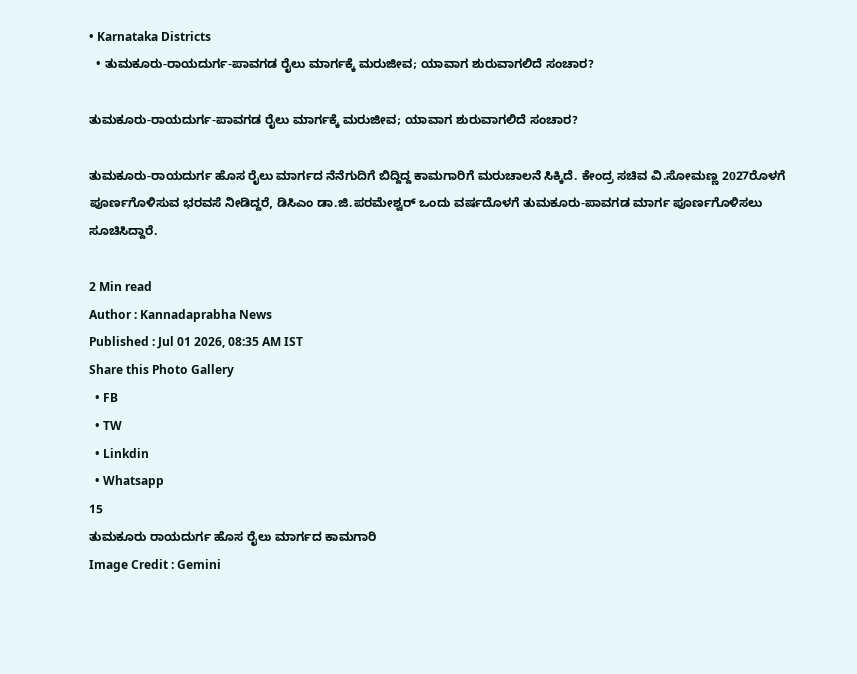• Karnataka Districts
  • ತುಮಕೂರು-ರಾಯದುರ್ಗ-ಪಾವಗಡ ರೈಲು ಮಾರ್ಗಕ್ಕೆ ಮರುಜೀವ; ಯಾವಾಗ ಶುರುವಾಗಲಿದೆ ಸಂಚಾರ?

ತುಮಕೂರು-ರಾಯದುರ್ಗ-ಪಾವಗಡ ರೈಲು ಮಾರ್ಗಕ್ಕೆ ಮರುಜೀವ; ಯಾವಾಗ ಶುರುವಾಗಲಿದೆ ಸಂಚಾರ?

ತುಮಕೂರು-ರಾಯದುರ್ಗ ಹೊಸ ರೈಲು ಮಾರ್ಗದ ನೆನೆಗುದಿಗೆ ಬಿದ್ದಿದ್ದ ಕಾಮಗಾರಿಗೆ ಮರುಚಾಲನೆ ಸಿಕ್ಕಿದೆ. ಕೇಂದ್ರ ಸಚಿವ ವಿ.ಸೋಮಣ್ಣ 2027ರೊಳಗೆ ಪೂರ್ಣಗೊಳಿಸುವ ಭರವಸೆ ನೀಡಿದ್ದರೆ, ಡಿಸಿಎಂ ಡಾ.ಜಿ.ಪರಮೇಶ್ವರ್ ಒಂದು ವರ್ಷದೊಳಗೆ ತುಮಕೂರು-ಪಾವಗಡ ಮಾರ್ಗ ಪೂರ್ಣಗೊಳಿಸಲು ಸೂಚಿಸಿದ್ದಾರೆ.

2 Min read
Author : Kannadaprabha News
Published : Jul 01 2026, 08:35 AM IST
Share this Photo Gallery
  • FB
  • TW
  • Linkdin
  • Whatsapp
15
ತುಮಕೂರು ರಾಯದುರ್ಗ ಹೊಸ ರೈಲು ಮಾರ್ಗದ ಕಾಮಗಾರಿ
Image Credit : Gemini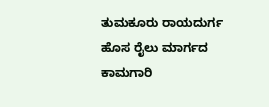ತುಮಕೂರು ರಾಯದುರ್ಗ ಹೊಸ ರೈಲು ಮಾರ್ಗದ ಕಾಮಗಾರಿ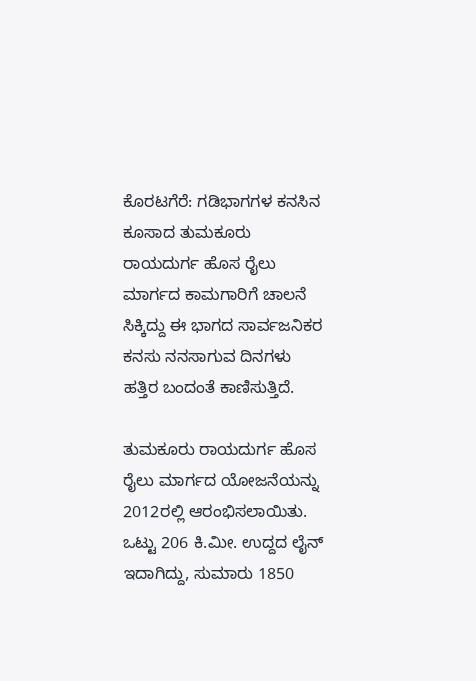ಕೊರಟಗೆರೆ: ಗಡಿಭಾಗಗಳ ಕನಸಿನ ಕೂಸಾದ ತುಮಕೂರು ರಾಯದುರ್ಗ ಹೊಸ ರೈಲು ಮಾರ್ಗದ ಕಾಮಗಾರಿಗೆ ಚಾಲನೆ ಸಿಕ್ಕಿದ್ದು ಈ ಭಾಗದ ಸಾರ್ವಜನಿಕರ ಕನಸು ನನಸಾಗುವ ದಿನಗಳು ಹತ್ತಿರ ಬಂದಂತೆ ಕಾಣಿಸುತ್ತಿದೆ.

ತುಮಕೂರು ರಾಯದುರ್ಗ ಹೊಸ ರೈಲು ಮಾರ್ಗದ ಯೋಜನೆಯನ್ನು 2012ರಲ್ಲಿ ಆರಂಭಿಸಲಾಯಿತು. ಒಟ್ಟು 206 ಕಿ.ಮೀ. ಉದ್ದದ ಲೈನ್ ಇದಾಗಿದ್ದು, ಸುಮಾರು 1850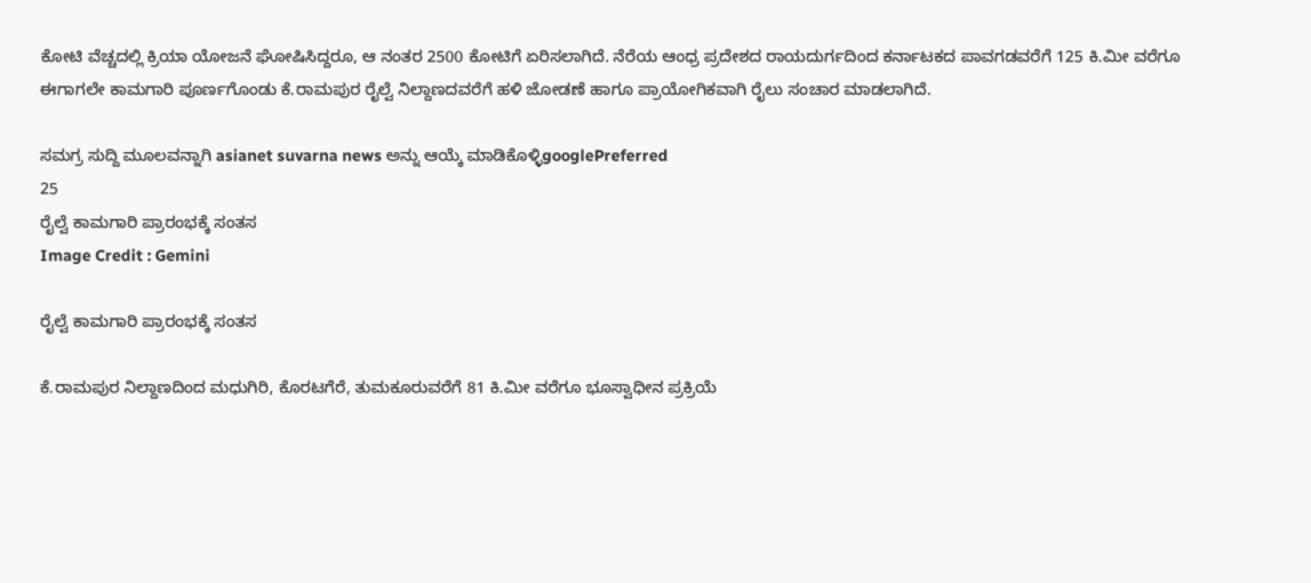ಕೋಟಿ ವೆಚ್ಚದಲ್ಲಿ ಕ್ರಿಯಾ ಯೋಜನೆ ಘೋಷಿಸಿದ್ದರೂ, ಆ ನಂತರ 2500 ಕೋಟಿಗೆ ಏರಿಸಲಾಗಿದೆ. ನೆರೆಯ ಆಂಧ್ರ ಪ್ರದೇಶದ ರಾಯದುರ್ಗದಿಂದ ಕರ್ನಾಟಕದ ಪಾವಗಡವರೆಗೆ 125 ಕಿ.ಮೀ ವರೆಗೂ ಈಗಾಗಲೇ ಕಾಮಗಾರಿ ಪೂರ್ಣಗೊಂಡು ಕೆ.ರಾಮಪುರ ರೈಲ್ವೆ ನಿಲ್ದಾಣದವರೆಗೆ ಹಳಿ ಜೋಡಣೆ ಹಾಗೂ ಪ್ರಾಯೋಗಿಕವಾಗಿ ರೈಲು ಸಂಚಾರ ಮಾಡಲಾಗಿದೆ.

ಸಮಗ್ರ ಸುದ್ದಿ ಮೂಲವನ್ನಾಗಿ asianet suvarna news ಅನ್ನು ಆಯ್ಕೆ ಮಾಡಿಕೊಳ್ಳಿgooglePreferred
25
ರೈಲ್ವೆ ಕಾಮಗಾರಿ ಪ್ರಾರಂಭಕ್ಕೆ ಸಂತಸ
Image Credit : Gemini

ರೈಲ್ವೆ ಕಾಮಗಾರಿ ಪ್ರಾರಂಭಕ್ಕೆ ಸಂತಸ

ಕೆ.ರಾಮಪುರ ನಿಲ್ದಾಣದಿಂದ ಮಧುಗಿರಿ, ಕೊರಟಗೆರೆ, ತುಮಕೂರುವರೆಗೆ 81 ಕಿ.ಮೀ ವರೆಗೂ ಭೂಸ್ವಾಧೀನ ಪ್ರಕ್ರಿಯೆ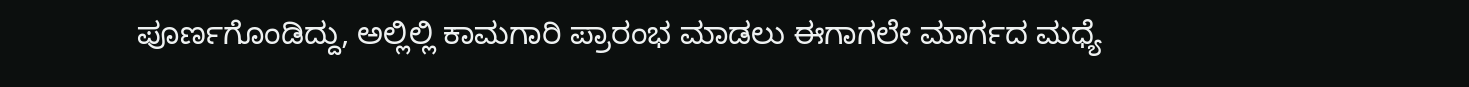ಪೂರ್ಣಗೊಂಡಿದ್ದು, ಅಲ್ಲಿಲ್ಲಿ ಕಾಮಗಾರಿ ಪ್ರಾರಂಭ ಮಾಡಲು ಈಗಾಗಲೇ ಮಾರ್ಗದ ಮಧ್ಯೆ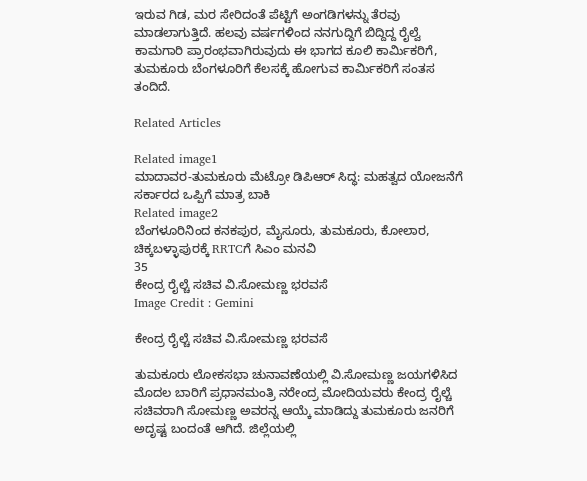ಇರುವ ಗಿಡ, ಮರ ಸೇರಿದಂತೆ ಪೆಟ್ಟಿಗೆ ಅಂಗಡಿಗಳನ್ನು ತೆರವು ಮಾಡಲಾಗುತ್ತಿದೆ. ಹಲವು ವರ್ಷಗಳಿಂದ ನನಗುದ್ದಿಗೆ ಬಿದ್ದಿದ್ದ ರೈಲ್ವೆ ಕಾಮಗಾರಿ ಪ್ರಾರಂಭವಾಗಿರುವುದು ಈ ಭಾಗದ ಕೂಲಿ ಕಾರ್ಮಿಕರಿಗೆ, ತುಮಕೂರು ಬೆಂಗಳೂರಿಗೆ ಕೆಲಸಕ್ಕೆ ಹೋಗುವ ಕಾರ್ಮಿಕರಿಗೆ ಸಂತಸ ತಂದಿದೆ.

Related Articles

Related image1
ಮಾದಾವರ-ತುಮಕೂರು ಮೆಟ್ರೋ ಡಿಪಿಆರ್ ಸಿದ್ಧ: ಮಹತ್ವದ ಯೋಜನೆಗೆ ಸರ್ಕಾರದ ಒಪ್ಪಿಗೆ ಮಾತ್ರ ಬಾಕಿ
Related image2
ಬೆಂಗಳೂರಿನಿಂದ ಕನಕಪುರ, ಮೈಸೂರು, ತುಮಕೂರು, ಕೋಲಾರ, ಚಿಕ್ಕಬಳ್ಳಾಪುರಕ್ಕೆ RRTCಗೆ ಸಿಎಂ ಮನವಿ
35
ಕೇಂದ್ರ ರೈಲ್ಚೆ ಸಚಿವ ವಿ.ಸೋಮಣ್ಣ ಭರವಸೆ
Image Credit : Gemini

ಕೇಂದ್ರ ರೈಲ್ಚೆ ಸಚಿವ ವಿ.ಸೋಮಣ್ಣ ಭರವಸೆ

ತುಮಕೂರು ಲೋಕಸಭಾ ಚುನಾವಣೆಯಲ್ಲಿ ವಿ.ಸೋಮಣ್ಣ ಜಯಗಳಿಸಿದ ಮೊದಲ ಬಾರಿಗೆ ಪ್ರಧಾನಮಂತ್ರಿ ನರೇಂದ್ರ ಮೋದಿಯವರು ಕೇಂದ್ರ ರೈಲ್ಚೆ ಸಚಿವರಾಗಿ ಸೋಮಣ್ಣ ಅವರನ್ನ ಆಯ್ಕೆ ಮಾಡಿದ್ದು ತುಮಕೂರು ಜನರಿಗೆ ಅದೃಷ್ಟ ಬಂದಂತೆ ಆಗಿದೆ. ಜಿಲ್ಲೆಯಲ್ಲಿ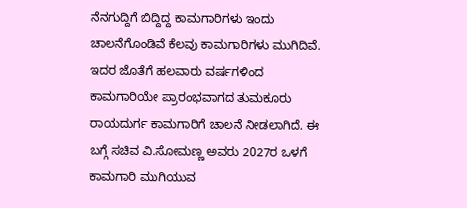ನೆನಗುದ್ದಿಗೆ ಬಿದ್ದಿದ್ದ ಕಾಮಗಾರಿಗಳು ಇಂದು ಚಾಲನೆಗೊಂಡಿವೆ ಕೆಲವು ಕಾಮಗಾರಿಗಳು ಮುಗಿದಿವೆ. ಇದರ ಜೊತೆಗೆ ಹಲವಾರು ವರ್ಷಗಳಿಂದ ಕಾಮಗಾರಿಯೇ ಪ್ರಾರಂಭವಾಗದ ತುಮಕೂರು ರಾಯದುರ್ಗ ಕಾಮಗಾರಿಗೆ ಚಾಲನೆ ನೀಡಲಾಗಿದೆ. ಈ ಬಗ್ಗೆ ಸಚಿವ ವಿ.ಸೋಮಣ್ಣ ಅವರು 2027ರ ಒಳಗೆ ಕಾಮಗಾರಿ ಮುಗಿಯುವ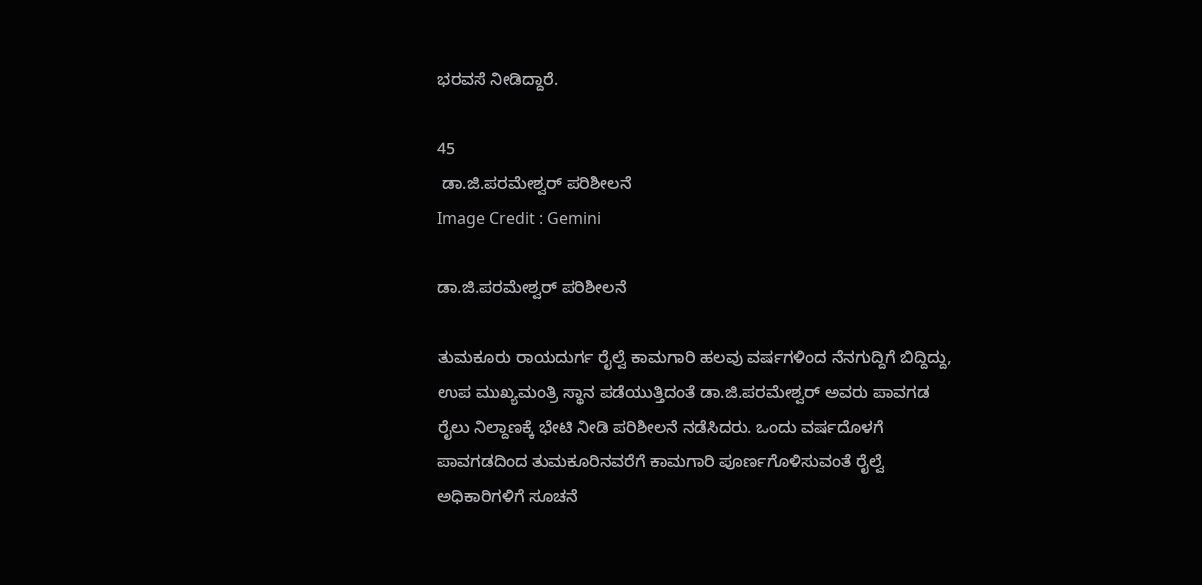ಭರವಸೆ ನೀಡಿದ್ದಾರೆ.

45
 ಡಾ.ಜಿ.ಪರಮೇಶ್ವರ್ ಪರಿಶೀಲನೆ
Image Credit : Gemini

ಡಾ.ಜಿ.ಪರಮೇಶ್ವರ್ ಪರಿಶೀಲನೆ

ತುಮಕೂರು ರಾಯದುರ್ಗ ರೈಲ್ವೆ ಕಾಮಗಾರಿ ಹಲವು ವರ್ಷಗಳಿಂದ ನೆನಗುದ್ದಿಗೆ ಬಿದ್ದಿದ್ದು, ಉಪ ಮುಖ್ಯಮಂತ್ರಿ ಸ್ಥಾನ ಪಡೆಯುತ್ತಿದಂತೆ ಡಾ.ಜಿ.ಪರಮೇಶ್ವರ್ ಅವರು ಪಾವಗಡ ರೈಲು ನಿಲ್ದಾಣಕ್ಕೆ ಭೇಟಿ ನೀಡಿ ಪರಿಶೀಲನೆ ನಡೆಸಿದರು. ಒಂದು ವರ್ಷದೊಳಗೆ ಪಾವಗಡದಿಂದ ತುಮಕೂರಿನವರೆಗೆ ಕಾಮಗಾರಿ ಪೂರ್ಣಗೊಳಿಸುವಂತೆ ರೈಲ್ವೆ ಅಧಿಕಾರಿಗಳಿಗೆ ಸೂಚನೆ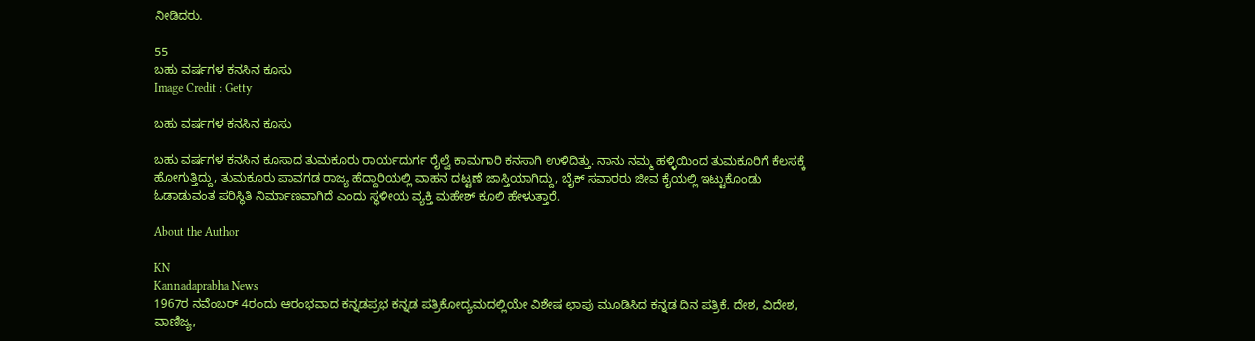ನೀಡಿದರು.

55
ಬಹು ವರ್ಷಗಳ ಕನಸಿನ ಕೂಸು
Image Credit : Getty

ಬಹು ವರ್ಷಗಳ ಕನಸಿನ ಕೂಸು

ಬಹು ವರ್ಷಗಳ ಕನಸಿನ ಕೂಸಾದ ತುಮಕೂರು ರಾರ್ಯದುರ್ಗ ರೈಲ್ವೆ ಕಾಮಗಾರಿ ಕನಸಾಗಿ ಉಳಿದಿತ್ತು. ನಾನು ನಮ್ಮ ಹಳ್ಳಿಯಿಂದ ತುಮಕೂರಿಗೆ ಕೆಲಸಕ್ಕೆ ಹೋಗುತ್ತಿದ್ದು, ತುಮಕೂರು ಪಾವಗಡ ರಾಜ್ಯ ಹೆದ್ದಾರಿಯಲ್ಲಿ ವಾಹನ ದಟ್ಟಣೆ ಜಾಸ್ತಿಯಾಗಿದ್ದು, ಬೈಕ್ ಸವಾರರು ಜೀವ ಕೈಯಲ್ಲಿ ಇಟ್ಟುಕೊಂಡು ಓಡಾಡುವಂತ ಪರಿಸ್ಥಿತಿ ನಿರ್ಮಾಣವಾಗಿದೆ ಎಂದು ಸ್ಥಳೀಯ ವ್ಯಕ್ತಿ ಮಹೇಶ್ ಕೂಲಿ ಹೇಳುತ್ತಾರೆ.

About the Author

KN
Kannadaprabha News
1967ರ ನವೆಂಬರ್ 4ರಂದು ಆರಂಭವಾದ ಕನ್ನಡಪ್ರಭ ಕನ್ನಡ ಪತ್ರಿಕೋದ್ಯಮದಲ್ಲಿಯೇ ವಿಶೇಷ ಛಾಪು ಮೂಡಿಸಿದ ಕನ್ನಡ ದಿನ ಪತ್ರಿಕೆ. ದೇಶ, ವಿದೇಶ, ವಾಣಿಜ್ಯ,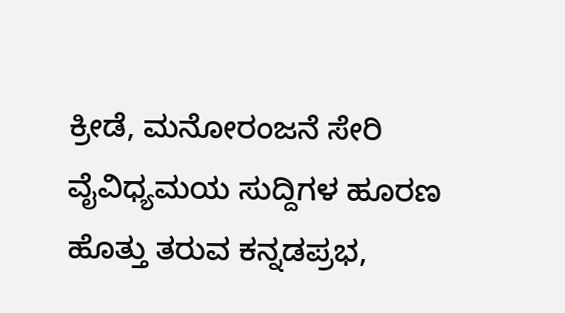ಕ್ರೀಡೆ, ಮನೋರಂಜನೆ ಸೇರಿ ವೈವಿಧ್ಯಮಯ ಸುದ್ದಿಗಳ ಹೂರಣ ಹೊತ್ತು ತರುವ ಕನ್ನಡಪ್ರಭ,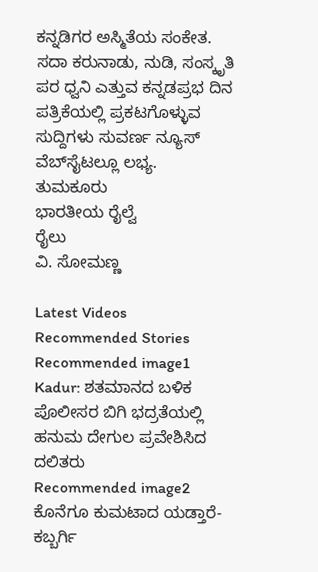ಕನ್ನಡಿಗರ ಅಸ್ಮಿತೆಯ ಸಂಕೇತ. ಸದಾ ಕರುನಾಡು, ನುಡಿ, ಸಂಸ್ಕೃತಿ ಪರ ಧ್ವನಿ ಎತ್ತುವ ಕನ್ನಡಪ್ರಭ ದಿನ ಪತ್ರಿಕೆಯಲ್ಲಿ ಪ್ರಕಟಗೊಳ್ಳುವ ಸುದ್ದಿಗಳು ಸುವರ್ಣ ನ್ಯೂಸ್ ವೆಬ್‌ಸೈಟಲ್ಲೂ ಲಭ್ಯ.
ತುಮಕೂರು
ಭಾರತೀಯ ರೈಲ್ವೆ
ರೈಲು
ವಿ. ಸೋಮಣ್ಣ

Latest Videos
Recommended Stories
Recommended image1
Kadur: ಶತಮಾನದ ಬಳಿಕ ಪೊಲೀಸರ ಬಿಗಿ ಭದ್ರತೆಯಲ್ಲಿ ಹನುಮ ದೇಗುಲ ಪ್ರವೇಶಿಸಿದ ದಲಿತರು
Recommended image2
ಕೊನೆಗೂ ಕುಮಟಾದ ಯಡ್ತಾರೆ-ಕಬ್ಬರ್ಗಿ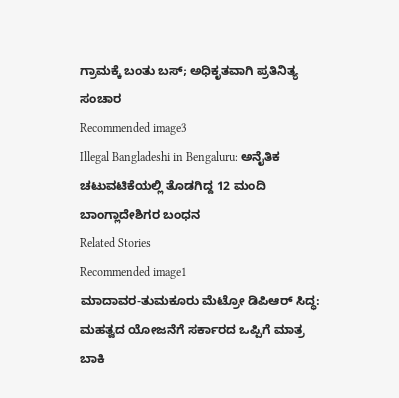ಗ್ರಾಮಕ್ಕೆ ಬಂತು ಬಸ್; ಅಧಿಕೃತವಾಗಿ ಪ್ರತಿನಿತ್ಯ ಸಂಚಾರ
Recommended image3
Illegal Bangladeshi in Bengaluru: ಅನೈತಿಕ ಚಟುವಟಿಕೆಯಲ್ಲಿ ತೊಡಗಿದ್ದ 12 ಮಂದಿ ಬಾಂಗ್ಲಾದೇಶಿಗರ ಬಂಧನ
Related Stories
Recommended image1
ಮಾದಾವರ-ತುಮಕೂರು ಮೆಟ್ರೋ ಡಿಪಿಆರ್ ಸಿದ್ಧ: ಮಹತ್ವದ ಯೋಜನೆಗೆ ಸರ್ಕಾರದ ಒಪ್ಪಿಗೆ ಮಾತ್ರ ಬಾಕಿ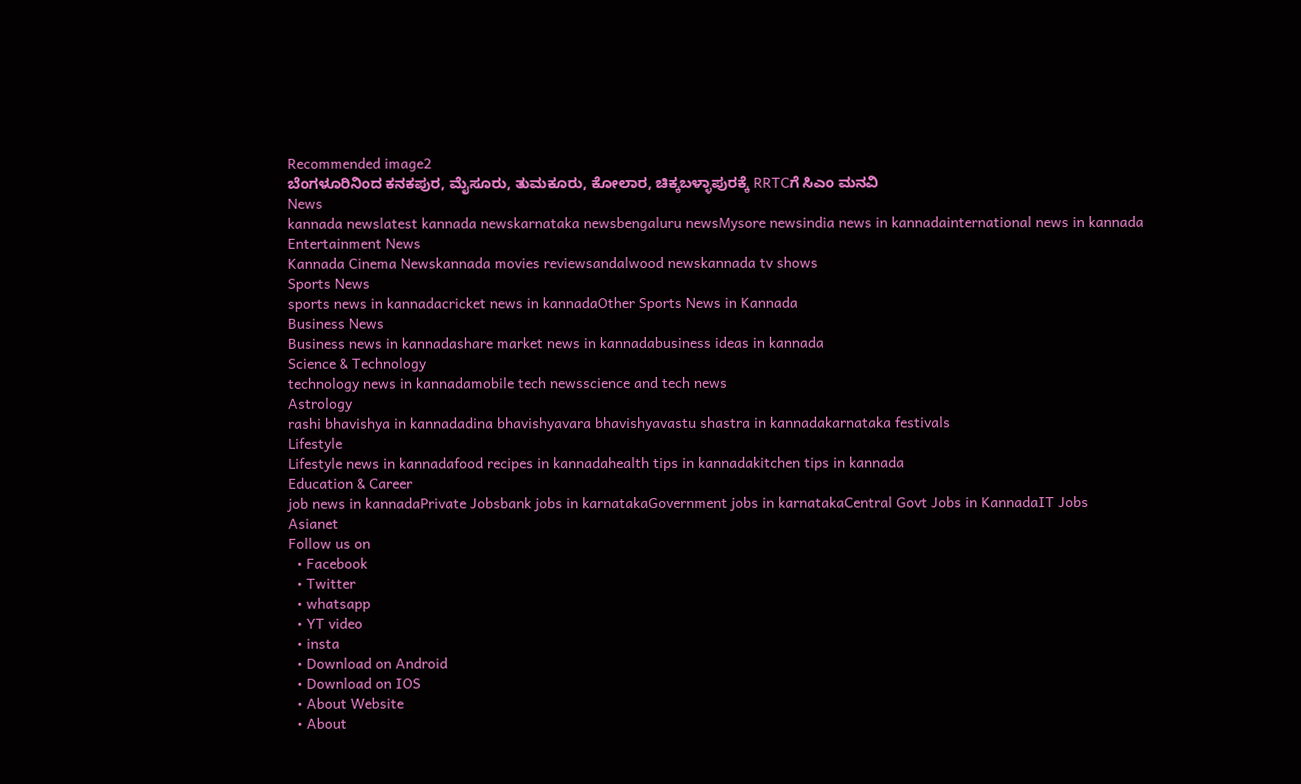Recommended image2
ಬೆಂಗಳೂರಿನಿಂದ ಕನಕಪುರ, ಮೈಸೂರು, ತುಮಕೂರು, ಕೋಲಾರ, ಚಿಕ್ಕಬಳ್ಳಾಪುರಕ್ಕೆ RRTCಗೆ ಸಿಎಂ ಮನವಿ
News
kannada newslatest kannada newskarnataka newsbengaluru newsMysore newsindia news in kannadainternational news in kannada
Entertainment News
Kannada Cinema Newskannada movies reviewsandalwood newskannada tv shows
Sports News
sports news in kannadacricket news in kannadaOther Sports News in Kannada
Business News
Business news in kannadashare market news in kannadabusiness ideas in kannada
Science & Technology
technology news in kannadamobile tech newsscience and tech news
Astrology
rashi bhavishya in kannadadina bhavishyavara bhavishyavastu shastra in kannadakarnataka festivals
Lifestyle
Lifestyle news in kannadafood recipes in kannadahealth tips in kannadakitchen tips in kannada
Education & Career
job news in kannadaPrivate Jobsbank jobs in karnatakaGovernment jobs in karnatakaCentral Govt Jobs in KannadaIT Jobs
Asianet
Follow us on
  • Facebook
  • Twitter
  • whatsapp
  • YT video
  • insta
  • Download on Android
  • Download on IOS
  • About Website
  • About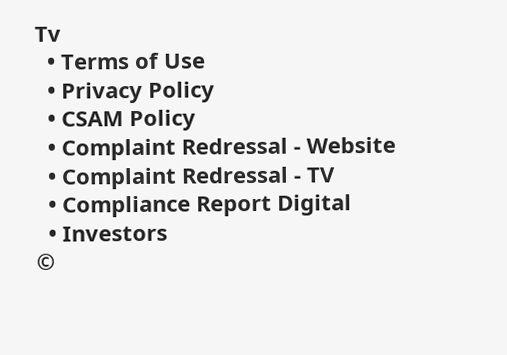Tv
  • Terms of Use
  • Privacy Policy
  • CSAM Policy
  • Complaint Redressal - Website
  • Complaint Redressal - TV
  • Compliance Report Digital
  • Investors
©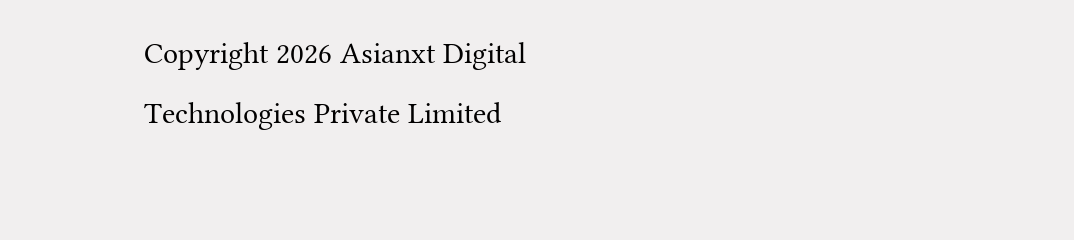Copyright 2026 Asianxt Digital Technologies Private Limited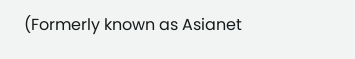(Formerly known as Asianet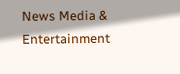News Media & Entertainment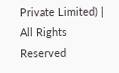Private Limited) | All Rights Reserved